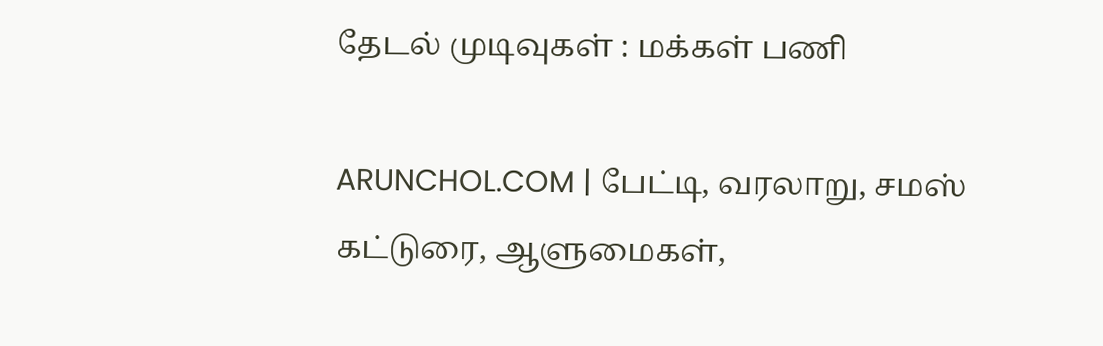தேடல் முடிவுகள் : மக்கள் பணி

ARUNCHOL.COM | பேட்டி, வரலாறு, சமஸ் கட்டுரை, ஆளுமைகள்,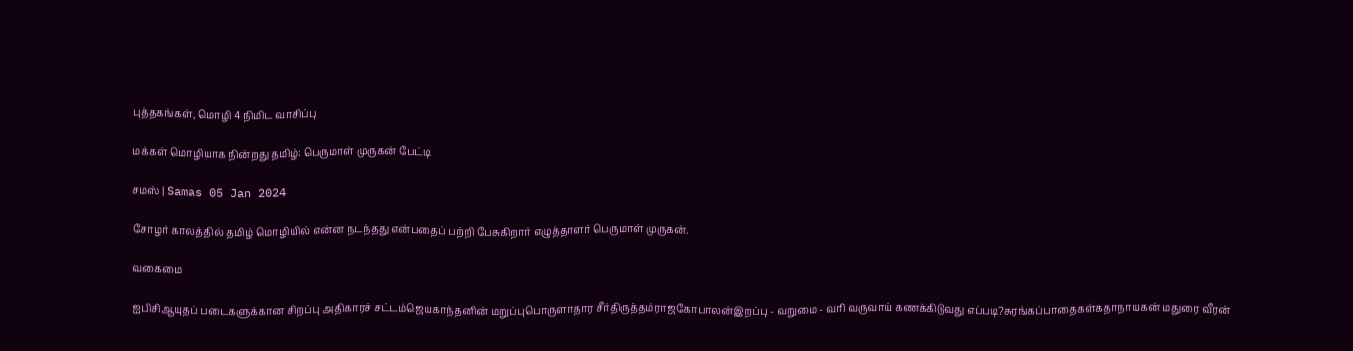புத்தகங்கள், மொழி 4 நிமிட வாசிப்பு

மக்கள் மொழியாக நின்றது தமிழ்: பெருமாள் முருகன் பேட்டி

சமஸ் | Samas 05 Jan 2024

சோழர் காலத்தில் தமிழ் மொழியில் என்ன நடந்தது என்பதைப் பற்றி பேசுகிறார் எழுத்தாளர் பெருமாள் முருகன்.

வகைமை

ஐபிசிஆயுதப் படைகளுக்கான சிறப்பு அதிகாரச் சட்டம்ஜெயகாந்தனின் மறுப்புபொருளாதார சீர்திருத்தம்ராஜகோபாலன்இறப்பு - வறுமை - வரி வருவாய் கணக்கிடுவது எப்படி?சுரங்கப்பாதைகள்கதாநாயகன் மதுரை வீரன்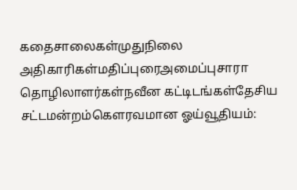கதைசாலைகள்முதுநிலை அதிகாரிகள்மதிப்புரைஅமைப்புசாரா தொழிலாளர்கள்நவீன கட்டிடங்கள்தேசிய சட்டமன்றம்கௌரவமான ஓய்வூதியம்: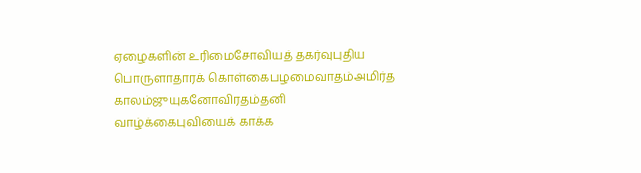ஏழைகளின் உரிமைசோவியத் தகர்வுபுதிய பொருளாதாரக் கொள்கைபழமைவாதம்அமிர்த காலம்ஜுயுகனோவிரதம்தனி வாழ்க்கைபுவியைக் காக்க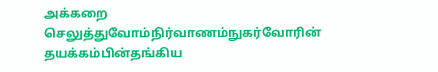அக்கறை செலுத்துவோம்நிர்வாணம்நுகர்வோரின் தயக்கம்பின்தங்கிய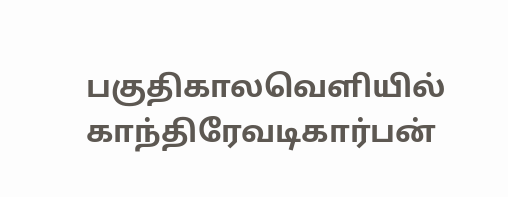பகுதிகாலவெளியில் காந்திரேவடிகார்பன்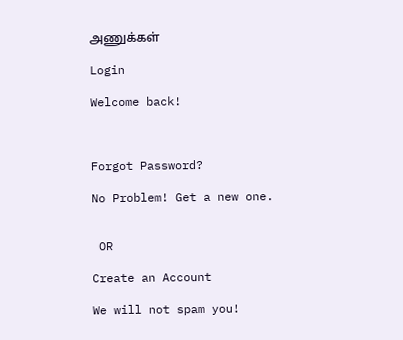அணுக்கள்

Login

Welcome back!



Forgot Password?

No Problem! Get a new one.


 OR

Create an Account

We will not spam you!